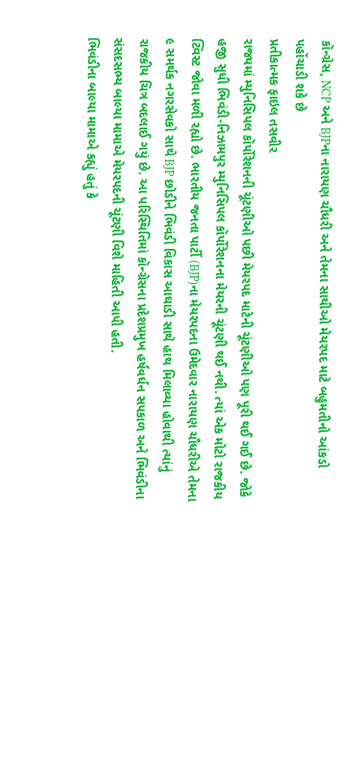કૉન્ગ્રેસ, NCP અને BJPના નારાયણ ચૌધરી અને તેમના સાથીઓ મેયરપદ માટે બહુમતીનો આંકડો પહોંચાડી શકે છે
પ્રતીકાત્મક ફાઇલ તસવીર
રાજ્યમાં મ્યુનિસિપલ કૉર્પોરેશનની ચૂંટણીઓ પછી મેયરપદ માટેની ચૂંટણીઓ પણ પૂરી થઈ ગઈ છે. જોકે હજી સુધી ભિવંડી-નિઝામપુર મ્યુનિસિપલ કૉર્પોરેશનના મેયરની ચૂંટણી થઈ નથી. ત્યાં એક મોટો રાજકીય ટ્વિસ્ટ જોવા મળી રહ્યો છે. ભારતીય જનતા પાર્ટી (BJP)ના મેયરપદના ઉમેદવાર નારાયણ ચૌધરીએ તેમના ૯ સમર્થક નગરસેવકો સાથે BJP છોડીને ભિવંડી વિકાસ આઘાડી સાથે હાથ મિલાવ્યા હોવાથી ત્યાંનું રાજકીય ચિત્ર બદલાઈ ગયું છે. આ પરિસ્થિતિમાં કૉન્ગ્રેસના પ્રદેશપ્રમુખ હર્ષવર્ધન સપકાળ અને ભિવંડીના સંસદસભ્ય બાલ્યા મામાએ મેયરપદની ચૂંટણી વિશે માહિતી આપી હતી.
ભિવંડીના બાલ્યા મામાએ કહ્યું હતું કે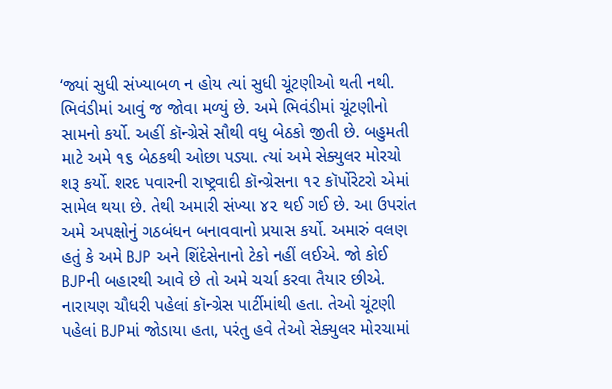‘જ્યાં સુધી સંખ્યાબળ ન હોય ત્યાં સુધી ચૂંટણીઓ થતી નથી. ભિવંડીમાં આવું જ જોવા મળ્યું છે. અમે ભિવંડીમાં ચૂંટણીનો સામનો કર્યો. અહીં કૉન્ગ્રેસે સૌથી વધુ બેઠકો જીતી છે. બહુમતી માટે અમે ૧૬ બેઠકથી ઓછા પડ્યા. ત્યાં અમે સેક્યુલર મોરચો શરૂ કર્યો. શરદ પવારની રાષ્ટ્રવાદી કૉન્ગ્રેસના ૧૨ કૉર્પોરેટરો એમાં સામેલ થયા છે. તેથી અમારી સંખ્યા ૪૨ થઈ ગઈ છે. આ ઉપરાંત અમે અપક્ષોનું ગઠબંધન બનાવવાનો પ્રયાસ કર્યો. અમારું વલણ હતું કે અમે BJP અને શિંદેસેનાનો ટેકો નહીં લઈએ. જો કોઈ BJPની બહારથી આવે છે તો અમે ચર્ચા કરવા તૈયાર છીએ. નારાયણ ચૌધરી પહેલાં કૉન્ગ્રેસ પાર્ટીમાંથી હતા. તેઓ ચૂંટણી પહેલાં BJPમાં જોડાયા હતા, પરંતુ હવે તેઓ સેક્યુલર મોરચામાં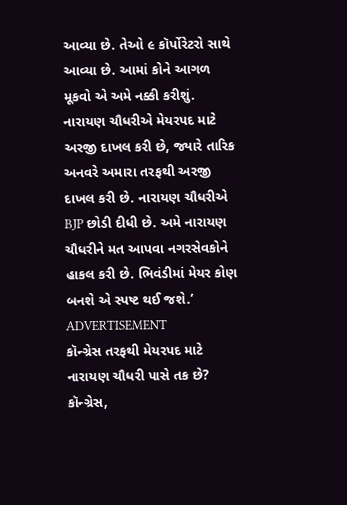આવ્યા છે. તેઓ ૯ કૉર્પોરેટરો સાથે આવ્યા છે. આમાં કોને આગળ મૂકવો એ અમે નક્કી કરીશું. નારાયણ ચૌધરીએ મેયરપદ માટે અરજી દાખલ કરી છે, જ્યારે તારિક અનવરે અમારા તરફથી અરજી દાખલ કરી છે. નારાયણ ચૌધરીએ BJP છોડી દીધી છે. અમે નારાયણ ચૌધરીને મત આપવા નગરસેવકોને હાકલ કરી છે. ભિવંડીમાં મેયર કોણ બનશે એ સ્પષ્ટ થઈ જશે.’
ADVERTISEMENT
કૉન્ગ્રેસ તરફથી મેયરપદ માટે નારાયણ ચૌધરી પાસે તક છે?
કૉન્ગ્રેસ,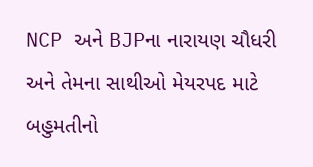NCP અને BJPના નારાયણ ચૌધરી અને તેમના સાથીઓ મેયરપદ માટે બહુમતીનો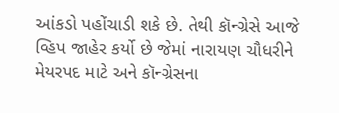આંકડો પહોંચાડી શકે છે. તેથી કૉન્ગ્રેસે આજે વ્હિપ જાહેર કર્યો છે જેમાં નારાયણ ચૌધરીને મેયરપદ માટે અને કૉન્ગ્રેસના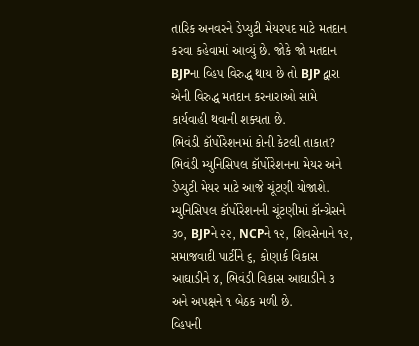તારિક અનવરને ડેપ્યુટી મેયરપદ માટે મતદાન કરવા કહેવામાં આવ્યું છે. જોકે જો મતદાન BJPના વ્હિપ વિરુદ્ધ થાય છે તો BJP દ્વારા એની વિરુદ્ધ મતદાન કરનારાઓ સામે કાર્યવાહી થવાની શક્યતા છે.
ભિવંડી કૉર્પોરેશનમાં કોની કેટલી તાકાત?
ભિવંડી મ્યુનિસિપલ કૉર્પોરેશનના મેયર અને ડેપ્યુટી મેયર માટે આજે ચૂંટણી યોજાશે. મ્યુનિસિપલ કૉર્પોરેશનની ચૂંટણીમાં કૉન્ગ્રેસને ૩૦, BJPને ૨૨, NCPને ૧૨, શિવસેનાને ૧૨, સમાજવાદી પાર્ટીને ૬, કોણાર્ક વિકાસ આઘાડીને ૪, ભિવંડી વિકાસ આઘાડીને ૩ અને અપક્ષને ૧ બેઠક મળી છે.
વ્હિપની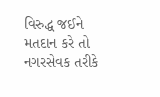વિરુદ્ધ જઈને મતદાન કરે તો નગરસેવક તરીકે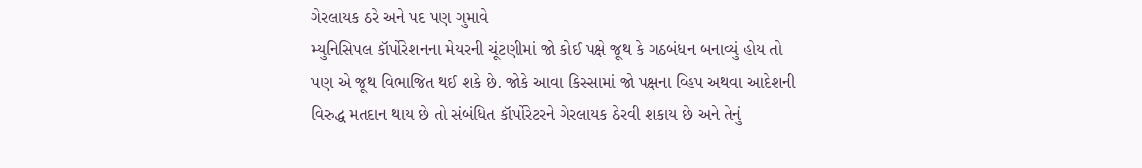ગેરલાયક ઠરે અને પદ પણ ગુમાવે
મ્યુનિસિપલ કૉર્પોરેશનના મેયરની ચૂંટણીમાં જો કોઈ પક્ષે જૂથ કે ગઠબંધન બનાવ્યું હોય તો પણ એ જૂથ વિભાજિત થઈ શકે છે. જોકે આવા કિસ્સામાં જો પક્ષના વ્હિપ અથવા આદેશની વિરુદ્ધ મતદાન થાય છે તો સંબંધિત કૉર્પોરેટરને ગેરલાયક ઠેરવી શકાય છે અને તેનું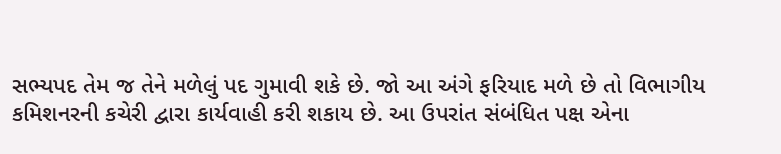સભ્યપદ તેમ જ તેને મળેલું પદ ગુમાવી શકે છે. જો આ અંગે ફરિયાદ મળે છે તો વિભાગીય કમિશનરની કચેરી દ્વારા કાર્યવાહી કરી શકાય છે. આ ઉપરાંત સંબંધિત પક્ષ એના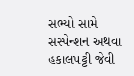સભ્યો સામે સસ્પેન્શન અથવા હકાલપટ્ટી જેવી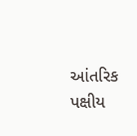આંતરિક પક્ષીય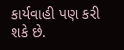કાર્યવાહી પણ કરી શકે છે.